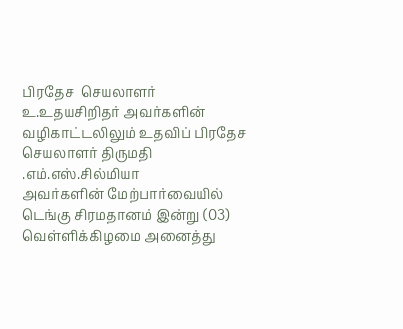பிரதேச  செயலாளர் உ.உதயசிறிதர் அவர்களின் வழிகாட்டலிலும் உதவிப் பிரதேச செயலாளர் திருமதி .எம்.எஸ்.சில்மியா
அவர்களின் மேற்பார்வையில் டெங்கு சிரமதானம் இன்று (03) வெள்ளிக்கிழமை அனைத்து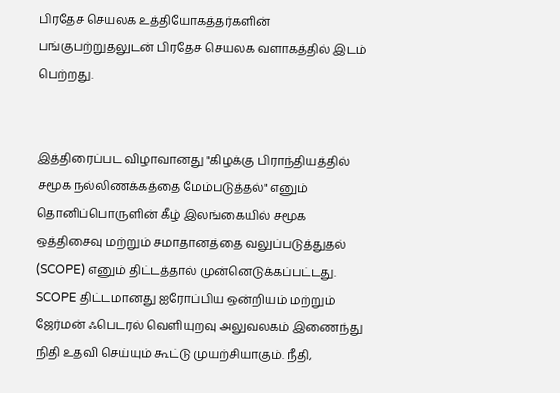பிரதேச செயலக உத்தியோகத்தர்களின் பங்குபற்றுதலுடன் பிரதேச செயலக வளாகத்தில் இடம் பெற்றது.


இத்திரைப்பட விழாவானது "கிழக்கு பிராந்தியத்தில் சமூக நல்லிணக்கத்தை மேம்படுத்தல்" எனும் தொனிப்பொருளின் கீழ் இலங்கையில் சமூக ஒத்திசைவு மற்றும் சமாதானத்தை வலுப்படுத்துதல் (SCOPE) எனும் திட்டத்தால் முன்னெடுக்கப்பட்டது.  SCOPE திட்டமானது ஐரோப்பிய ஒன்றியம் மற்றும் ஜேர்மன் ஃபெடரல் வெளியுறவு அலுவலகம் இணைந்து நிதி உதவி செய்யும் கூட்டு முயற்சியாகும். நீதி,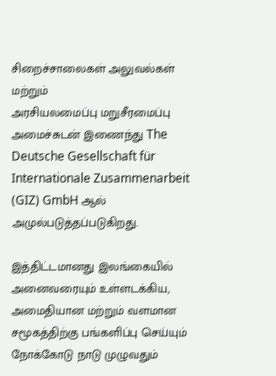சிறைச்சாலைகள் அலுவல்கள் மற்றும்
அரசியலமைப்பு மறுசீரமைப்பு அமைச்சுடன் இணைந்து The Deutsche Gesellschaft für
Internationale Zusammenarbeit (GIZ) GmbH ஆல் அமுல்படுத்தப்படுகிறது.

இத்திட்டமானது இலங்கையில் அனைவரையும் உள்ளடக்கிய, அமைதியான மற்றும் வளமான சமூகத்திற்கு பங்களிப்பு செய்யும் நோக்கோடு நாடு முழுவதும்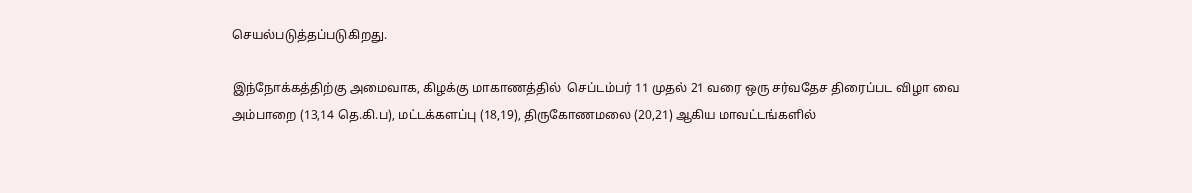செயல்படுத்தப்படுகிறது.

இந்நோக்கத்திற்கு அமைவாக, கிழக்கு மாகாணத்தில்  செப்டம்பர் 11 முதல் 21 வரை ஒரு சர்வதேச திரைப்பட விழா வை அம்பாறை (13,14 தெ.கி.ப), மட்டக்களப்பு (18,19), திருகோணமலை (20,21) ஆகிய மாவட்டங்களில்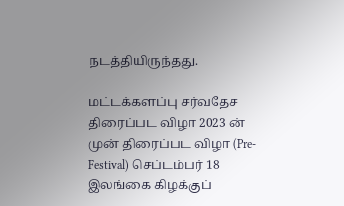நடத்தியிருந்தது.

மட்டக்களப்பு சர்வதேச திரைப்பட விழா 2023 ன் முன் திரைப்பட விழா (Pre-Festival) செப்டம்பர் 18 இலங்கை கிழக்குப்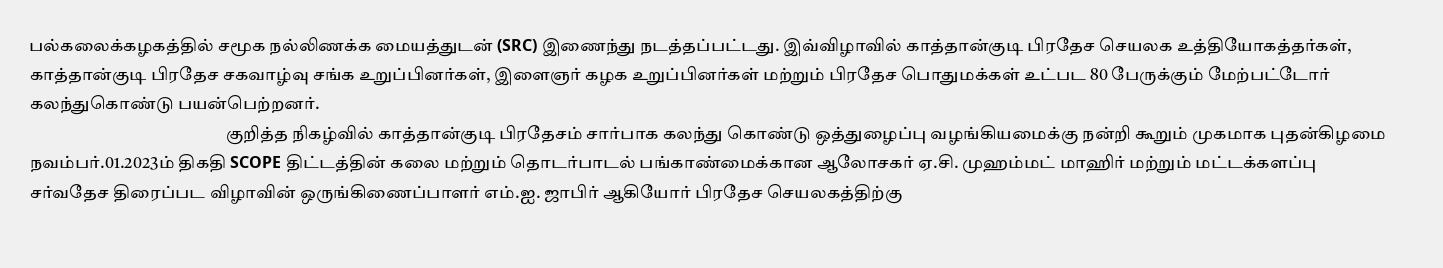பல்கலைக்கழகத்தில் சமூக நல்லிணக்க மையத்துடன் (SRC) இணைந்து நடத்தப்பட்டது. இவ்விழாவில் காத்தான்குடி பிரதேச செயலக உத்தியோகத்தர்கள், காத்தான்குடி பிரதேச சகவாழ்வு சங்க உறுப்பினர்கள், இளைஞர் கழக உறுப்பினர்கள் மற்றும் பிரதேச பொதுமக்கள் உட்பட 80 பேருக்கும் மேற்பட்டோர் கலந்துகொண்டு பயன்பெற்றனர்.
                                                        குறித்த நிகழ்வில் காத்தான்குடி பிரதேசம் சார்பாக கலந்து கொண்டு ஒத்துழைப்பு வழங்கியமைக்கு நன்றி கூறும் முகமாக புதன்கிழமை நவம்பர்.01.2023ம் திகதி SCOPE திட்டத்தின் கலை மற்றும் தொடர்பாடல் பங்காண்மைக்கான ஆலோசகர் ஏ.சி. முஹம்மட் மாஹிர் மற்றும் மட்டக்களப்பு சர்வதேச திரைப்பட விழாவின் ஒருங்கிணைப்பாளர் எம்.ஐ. ஜாபிர் ஆகியோர் பிரதேச செயலகத்திற்கு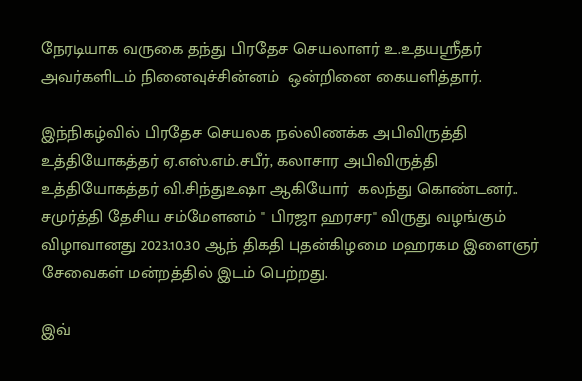நேரடியாக வருகை தந்து பிரதேச செயலாளர் உ.உதயஸ்ரீதர் அவர்களிடம் நினைவுச்சின்னம்  ஒன்றினை கையளித்தார்.

இந்நிகழ்வில் பிரதேச செயலக நல்லிணக்க அபிவிருத்தி உத்தியோகத்தர் ஏ.எஸ்.எம்.சபீர், கலாசார அபிவிருத்தி உத்தியோகத்தர் வி.சிந்துஉஷா ஆகியோர்  கலந்து கொண்டனர்..
சமுர்த்தி தேசிய சம்மேளனம் " பிரஜா ஹரசர" விருது வழங்கும் விழாவானது 2023.10.30 ஆந் திகதி புதன்கிழமை மஹரகம இளைஞர் சேவைகள் மன்றத்தில் இடம் பெற்றது.

இவ்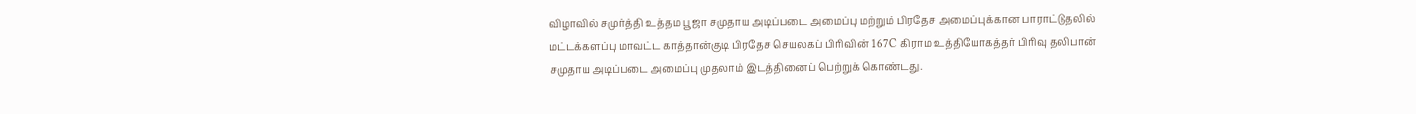விழாவில் சமுர்த்தி உத்தம பூஜா சமுதாய அடிப்படை அமைப்பு மற்றும் பிரதேச அமைப்புக்கான பாராட்டுதலில் மட்டக்களப்பு மாவட்ட காத்தான்குடி பிரதேச செயலகப் பிரிவின் 167C கிராம உத்தியோகத்தர் பிரிவு தலிபான் சமுதாய அடிப்படை அமைப்பு முதலாம் இடத்தினைப் பெற்றுக் கொண்டது.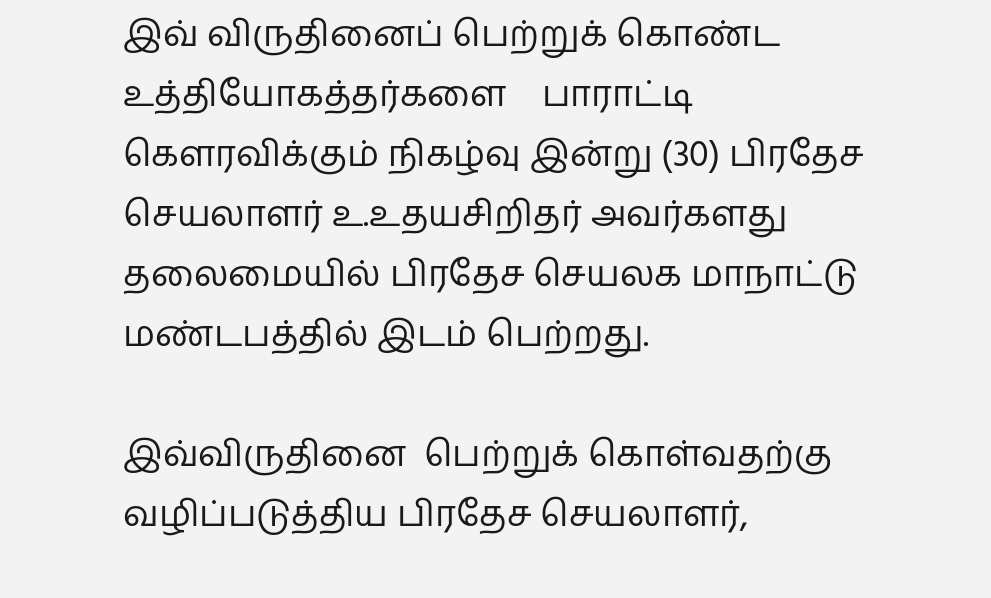இவ் விருதினைப் பெற்றுக் கொண்ட உத்தியோகத்தர்களை    பாராட்டி கௌரவிக்கும் நிகழ்வு இன்று (30) பிரதேச செயலாளர் உ.உதயசிறிதர் அவர்களது தலைமையில் பிரதேச செயலக மாநாட்டு மண்டபத்தில் இடம் பெற்றது.

இவ்விருதினை  பெற்றுக் கொள்வதற்கு வழிப்படுத்திய பிரதேச செயலாளர்,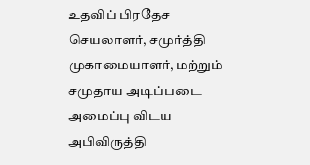உதவிப் பிரதேச செயலாளர், சமுர்த்தி முகாமையாளர், மற்றும் சமுதாய அடிப்படை அமைப்பு விடய அபிவிருத்தி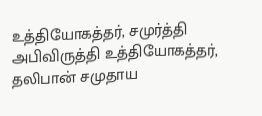உத்தியோகத்தர், சமுர்த்தி அபிவிருத்தி உத்தியோகத்தர், தலிபான் சமுதாய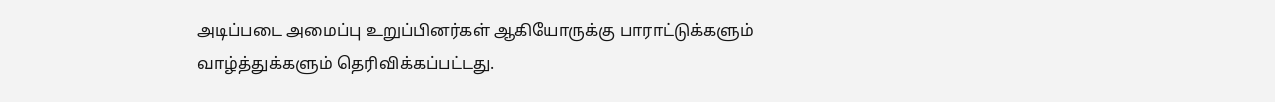அடிப்படை அமைப்பு உறுப்பினர்கள் ஆகியோருக்கு பாராட்டுக்களும் வாழ்த்துக்களும் தெரிவிக்கப்பட்டது.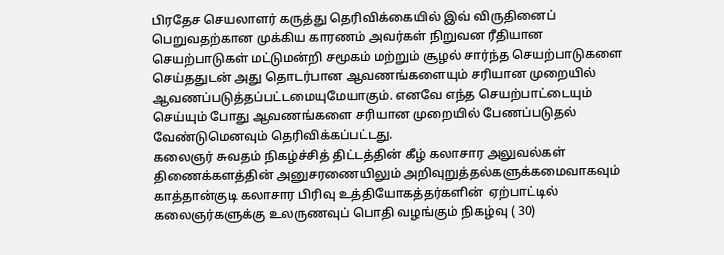பிரதேச செயலாளர் கருத்து தெரிவிக்கையில் இவ் விருதினைப் பெறுவதற்கான முக்கிய காரணம் அவர்கள் நிறுவன ரீதியான செயற்பாடுகள் மட்டுமன்றி சமூகம் மற்றும் சூழல் சார்ந்த செயற்பாடுகளை செய்ததுடன் அது தொடர்பான ஆவணங்களையும் சரியான முறையில் ஆவணப்படுத்தப்பட்டமையுமேயாகும். எனவே எந்த செயற்பாட்டையும் செய்யும் போது ஆவணங்களை சரியான முறையில் பேணப்படுதல் வேண்டுமெனவும் தெரிவிக்கப்பட்டது.
கலைஞர் சுவதம் நிகழ்ச்சித் திட்டத்தின் கீழ் கலாசார அலுவல்கள் திணைக்களத்தின் அனுசரணையிலும் அறிவுறுத்தல்களுக்கமைவாகவும்  காத்தான்குடி கலாசார பிரிவு உத்தியோகத்தர்களின்  ஏற்பாட்டில்  கலைஞர்களுக்கு உலருணவுப் பொதி வழங்கும் நிகழ்வு ( 30)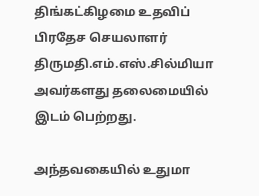திங்கட்கிழமை உதவிப் பிரதேச செயலாளர் திருமதி.எம்.எஸ்.சில்மியா அவர்களது தலைமையில் இடம் பெற்றது.

அந்தவகையில் உதுமா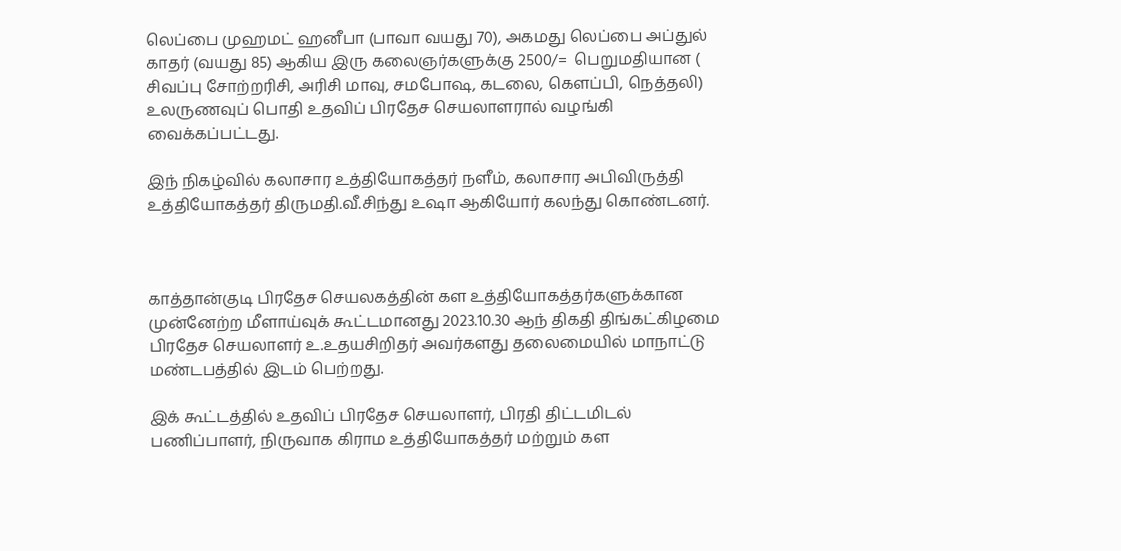லெப்பை முஹமட் ஹனீபா (பாவா வயது 70), அகமது லெப்பை அப்துல் காதர் (வயது 85) ஆகிய இரு கலைஞர்களுக்கு 2500/=  பெறுமதியான ( சிவப்பு சோற்றரிசி, அரிசி மாவு, சமபோஷ, கடலை, கௌப்பி, நெத்தலி)
உலருணவுப் பொதி உதவிப் பிரதேச செயலாளரால் வழங்கி வைக்கப்பட்டது.

இந் நிகழ்வில் கலாசார உத்தியோகத்தர் நளீம், கலாசார அபிவிருத்தி உத்தியோகத்தர் திருமதி.வீ.சிந்து உஷா ஆகியோர் கலந்து கொண்டனர்.



காத்தான்குடி பிரதேச செயலகத்தின் கள உத்தியோகத்தர்களுக்கான முன்னேற்ற மீளாய்வுக் கூட்டமானது 2023.10.30 ஆந் திகதி திங்கட்கிழமை பிரதேச செயலாளர் உ.உதயசிறிதர் அவர்களது தலைமையில் மாநாட்டு மண்டபத்தில் இடம் பெற்றது.

இக் கூட்டத்தில் உதவிப் பிரதேச செயலாளர், பிரதி திட்டமிடல் பணிப்பாளர், நிருவாக கிராம உத்தியோகத்தர் மற்றும் கள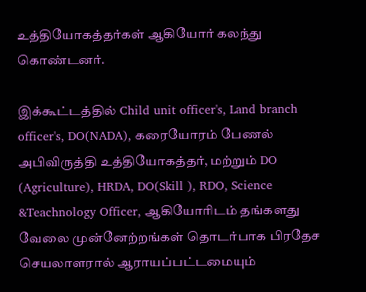உத்தியோகத்தர்கள் ஆகியோர் கலந்து கொண்டனர்.

இக்கூட்டத்தில் Child unit officer's, Land branch officer's, DO(NADA), கரையோரம் பேணல் அபிவிருத்தி உத்தியோகத்தர், மற்றும் DO (Agriculture), HRDA, DO(Skill ), RDO, Science &Teachnology Officer, ஆகியோரிடம் தங்களது வேலை முன்னேற்றங்கள் தொடர்பாக பிரதேச செயலாளரால் ஆராயப்பட்டமையும்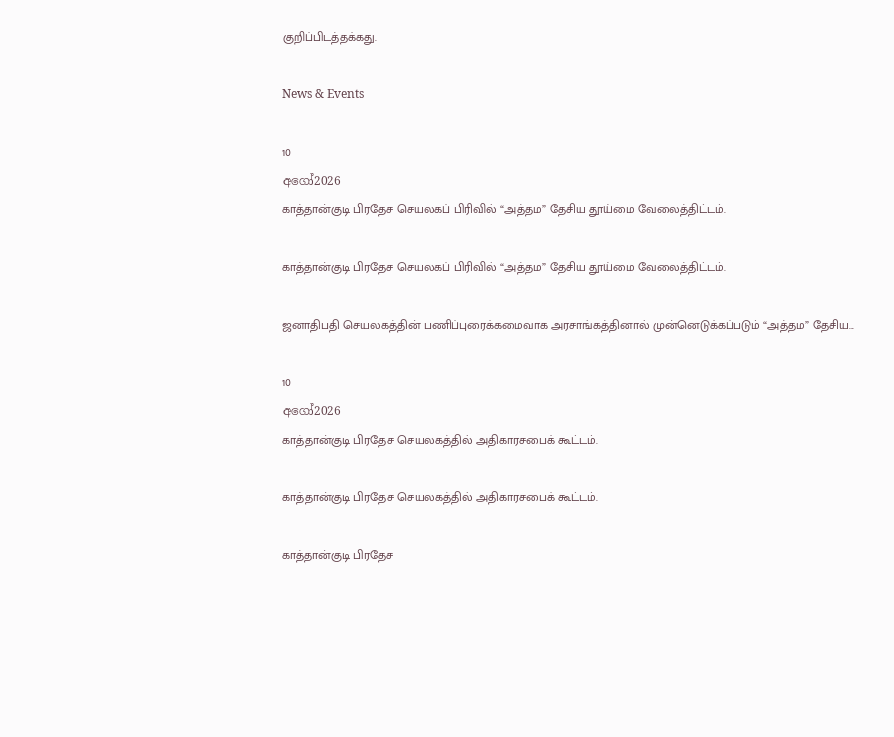குறிப்பிடத்தக்கது.

News & Events

10
අගෝ2026
காத்தான்குடி பிரதேச செயலகப் பிரிவில் “அத்தம” தேசிய தூய்மை வேலைத்திட்டம்.

காத்தான்குடி பிரதேச செயலகப் பிரிவில் “அத்தம” தேசிய தூய்மை வேலைத்திட்டம்.

ஜனாதிபதி செயலகத்தின் பணிப்புரைக்கமைவாக அரசாங்கத்தினால் முன்னெடுக்கப்படும் “அத்தம” தேசிய...

10
අගෝ2026
காத்தான்குடி பிரதேச செயலகத்தில் அதிகாரசபைக் கூட்டம்.

காத்தான்குடி பிரதேச செயலகத்தில் அதிகாரசபைக் கூட்டம்.

காத்தான்குடி பிரதேச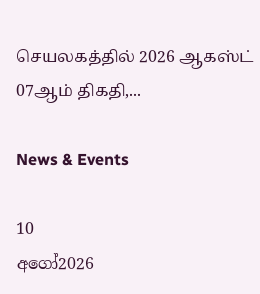செயலகத்தில் 2026 ஆகஸ்ட் 07ஆம் திகதி,...

News & Events

10
අගෝ2026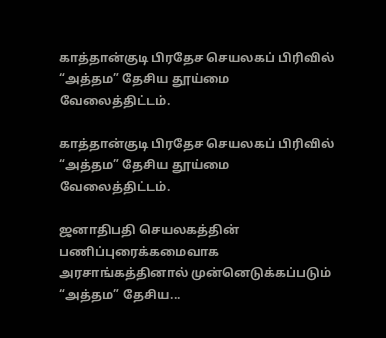காத்தான்குடி பிரதேச செயலகப் பிரிவில் “அத்தம” தேசிய தூய்மை வேலைத்திட்டம்.

காத்தான்குடி பிரதேச செயலகப் பிரிவில் “அத்தம” தேசிய தூய்மை வேலைத்திட்டம்.

ஜனாதிபதி செயலகத்தின் பணிப்புரைக்கமைவாக அரசாங்கத்தினால் முன்னெடுக்கப்படும் “அத்தம” தேசிய...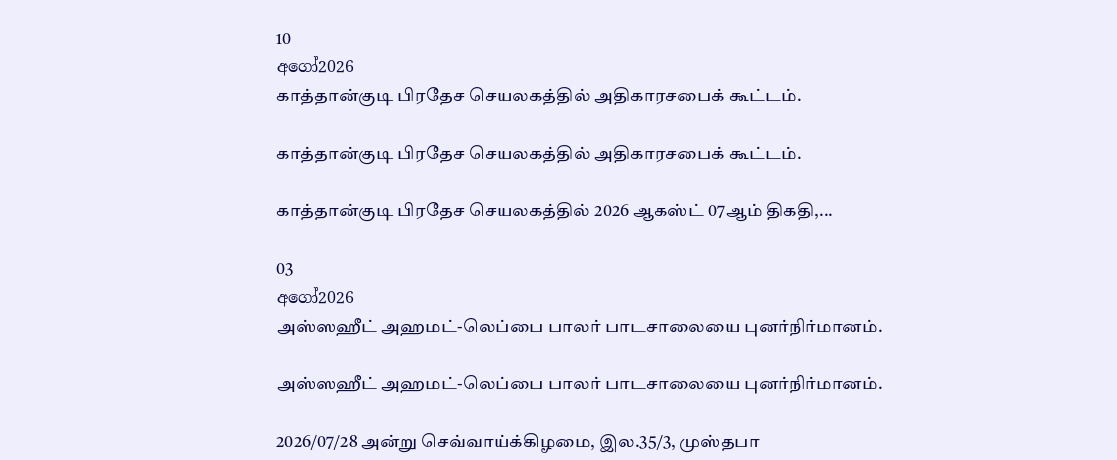10
අගෝ2026
காத்தான்குடி பிரதேச செயலகத்தில் அதிகாரசபைக் கூட்டம்.

காத்தான்குடி பிரதேச செயலகத்தில் அதிகாரசபைக் கூட்டம்.

காத்தான்குடி பிரதேச செயலகத்தில் 2026 ஆகஸ்ட் 07ஆம் திகதி,...

03
අගෝ2026
அஸ்ஸஹீட் அஹமட்-லெப்பை பாலர் பாடசாலையை புனர்நிர்மானம்.

அஸ்ஸஹீட் அஹமட்-லெப்பை பாலர் பாடசாலையை புனர்நிர்மானம்.

2026/07/28 அன்று செவ்வாய்க்கிழமை, இல.35/3, முஸ்தபா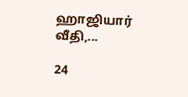ஹாஜியார் வீதி,...

24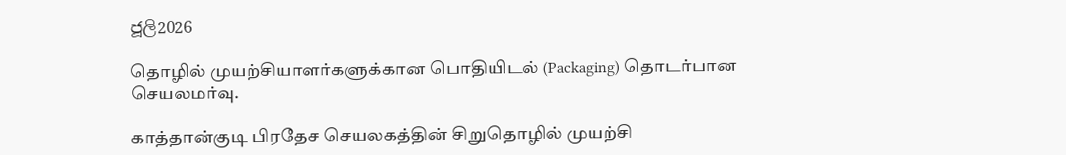ජූලි2026

தொழில் முயற்சியாளர்களுக்கான பொதியிடல் (Packaging) தொடர்பான செயலமர்வு.

காத்தான்குடி பிரதேச செயலகத்தின் சிறுதொழில் முயற்சி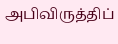அபிவிருத்திப்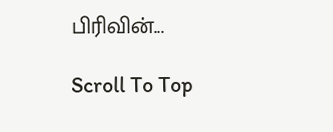பிரிவின்...

Scroll To Top